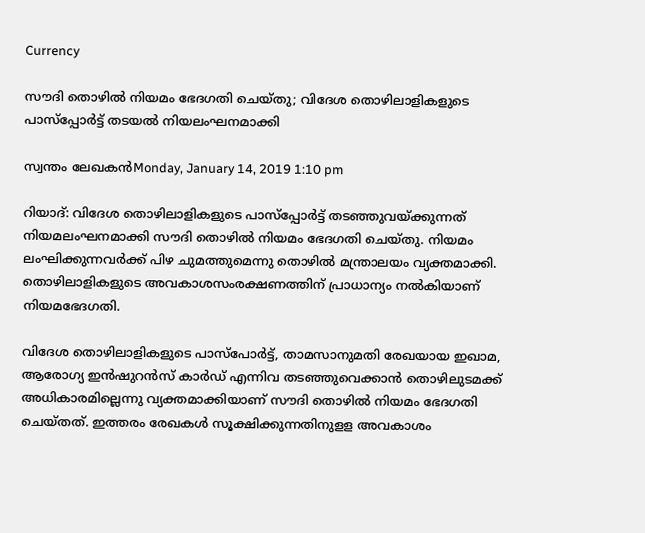Currency

സൗദി തൊഴില്‍ നിയമം ഭേദഗതി ചെയ്തു; വിദേശ തൊഴിലാളികളുടെ പാസ്പ്പോര്‍ട്ട് തടയല്‍ നിയലംഘനമാക്കി

സ്വന്തം ലേഖകന്‍Monday, January 14, 2019 1:10 pm

റിയാദ്: വിദേശ തൊഴിലാളികളുടെ പാസ്പ്പോര്‍ട്ട് തടഞ്ഞുവയ്ക്കുന്നത് നിയമലംഘനമാക്കി സൗദി തൊഴില്‍ നിയമം ഭേദഗതി ചെയ്തു. നിയമം ലംഘിക്കുന്നവര്‍ക്ക് പിഴ ചുമത്തുമെന്നു തൊഴില്‍ മന്ത്രാലയം വ്യക്തമാക്കി. തൊഴിലാളികളുടെ അവകാശസംരക്ഷണത്തിന് പ്രാധാന്യം നല്‍കിയാണ് നിയമഭേദഗതി.

വിദേശ തൊഴിലാളികളുടെ പാസ്പോര്‍ട്ട്, താമസാനുമതി രേഖയായ ഇഖാമ, ആരോഗ്യ ഇന്‍ഷുറന്‍സ് കാര്‍ഡ് എന്നിവ തടഞ്ഞുവെക്കാന്‍ തൊഴിലുടമക്ക് അധികാരമില്ലെന്നു വ്യക്തമാക്കിയാണ് സൗദി തൊഴില്‍ നിയമം ഭേദഗതി ചെയ്തത്. ഇത്തരം രേഖകള്‍ സൂക്ഷിക്കുന്നതിനുളള അവകാശം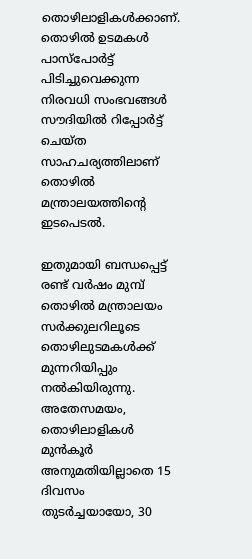തൊഴിലാളികള്‍ക്കാണ്. തൊഴില്‍ ഉടമകള്‍ പാസ്പോര്‍ട്ട് പിടിച്ചുവെക്കുന്ന നിരവധി സംഭവങ്ങള്‍ സൗദിയില്‍ റിപ്പോര്‍ട്ട് ചെയ്ത സാഹചര്യത്തിലാണ് തൊഴില്‍ മന്ത്രാലയത്തിന്റെ ഇടപെടല്‍.

ഇതുമായി ബന്ധപ്പെട്ട് രണ്ട് വര്‍ഷം മുമ്പ് തൊഴില്‍ മന്ത്രാലയം സര്‍ക്കുലറിലൂടെ തൊഴിലുടമകള്‍ക്ക് മുന്നറിയിപ്പും നല്‍കിയിരുന്നു. അതേസമയം, തൊഴിലാളികള്‍ മുന്‍കൂര്‍ അനുമതിയില്ലാതെ 15 ദിവസം തുടര്‍ച്ചയായോ, 30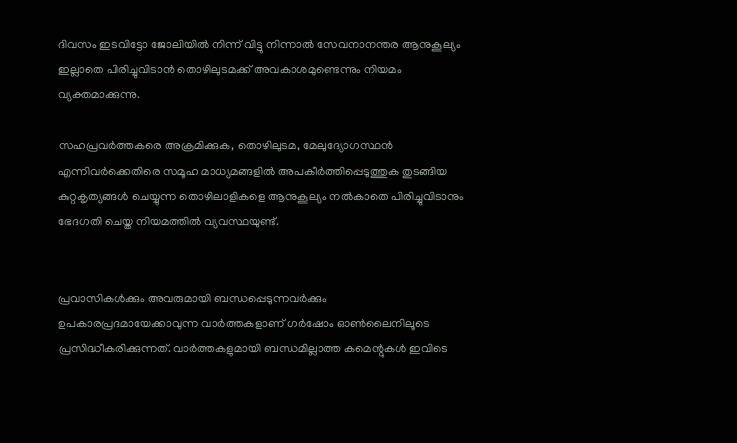ദിവസം ഇടവിട്ടോ ജോലിയില്‍ നിന്ന് വിട്ടു നിന്നാല്‍ സേവനാനന്തര ആനുകൂല്യം ഇല്ലാതെ പിരിച്ചുവിടാന്‍ തൊഴിലുടമക്ക് അവകാശമുണ്ടെന്നും നിയമം വ്യക്തമാക്കുന്നു.

സഹപ്രവര്‍ത്തകരെ അക്രമിക്കുക, തൊഴിലുടമ, മേലുദ്യോഗസ്ഥന്‍ എന്നിവര്‍ക്കെതിരെ സമൂഹ മാധ്യമങ്ങളില്‍ അപകീര്‍ത്തിപ്പെടുത്തുക തുടങ്ങിയ കുറ്റകൃത്യങ്ങള്‍ ചെയ്യുന്ന തൊഴിലാളികളെ ആനുകൂല്യം നല്‍കാതെ പിരിച്ചുവിടാനും ഭേദഗതി ചെയ്ത നിയമത്തില്‍ വ്യവസ്ഥയുണ്ട്.


പ്രവാസികൾക്കും അവരുമായി ബന്ധപ്പെടുന്നവർക്കും ഉപകാരപ്രദമായേക്കാവുന്ന വാർത്തകളാണ് ഗർഷോം ഓൺലൈനിലൂടെ പ്രസിദ്ധീകരിക്കുന്നത്. വാർത്തകളുമായി ബന്ധമില്ലാത്ത കമെന്റുകൾ ഇവിടെ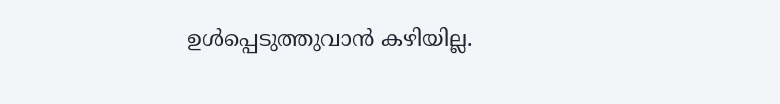ഉൾപ്പെടുത്തുവാൻ കഴിയില്ല.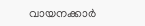വായനക്കാർ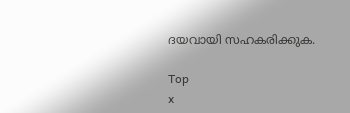ദയവായി സഹകരിക്കുക.

Top
x